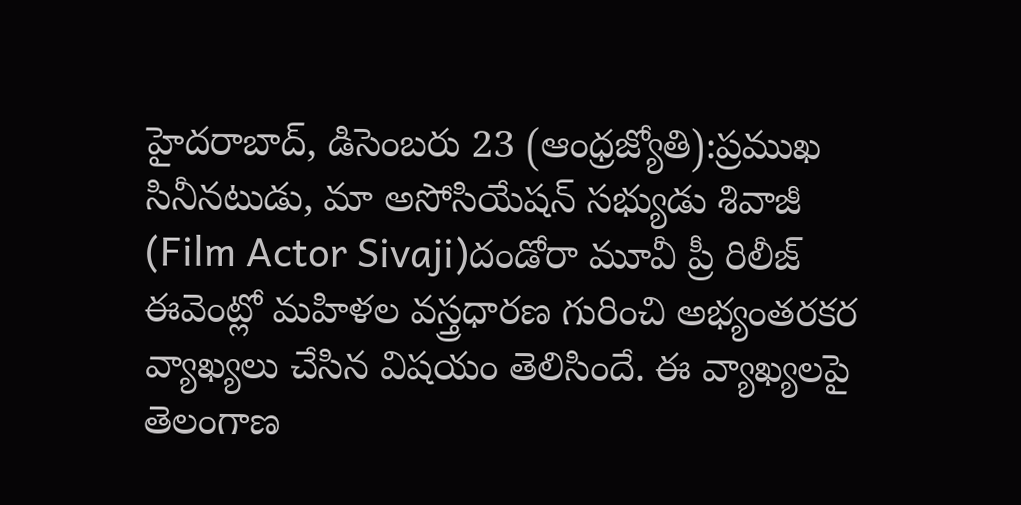హైదరాబాద్, డిసెంబరు 23 (ఆంధ్రజ్యోతి):ప్రముఖ సినీనటుడు, మా అసోసియేషన్ సభ్యుడు శివాజీ (Film Actor Sivaji)దండోరా మూవీ ప్రీ రిలీజ్ ఈవెంట్లో మహిళల వస్త్రధారణ గురించి అభ్యంతరకర వ్యాఖ్యలు చేసిన విషయం తెలిసిందే. ఈ వ్యాఖ్యలపై తెలంగాణ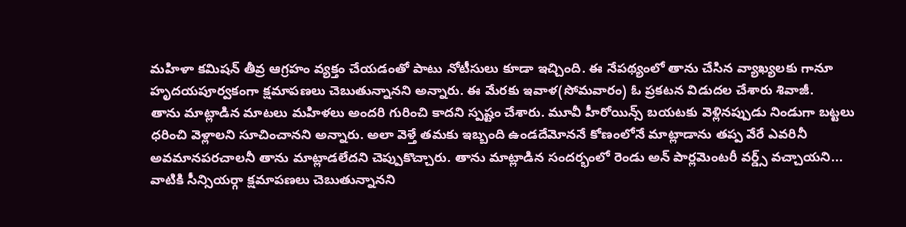మహిళా కమిషన్ తీవ్ర ఆగ్రహం వ్యక్తం చేయడంతో పాటు నోటీసులు కూడా ఇచ్చింది. ఈ నేపథ్యంలో తాను చేసిన వ్యాఖ్యలకు గానూ హృదయపూర్వకంగా క్షమాపణలు చెబుతున్నానని అన్నారు. ఈ మేరకు ఇవాళ(సోమవారం) ఓ ప్రకటన విడుదల చేశారు శివాజీ.
తాను మాట్లాడిన మాటలు మహిళలు అందరి గురించి కాదని స్పష్టం చేశారు. మూవీ హీరోయిన్స్ బయటకు వెళ్లినప్పుడు నిండుగా బట్టలు ధరించి వెళ్లాలని సూచించానని అన్నారు. అలా వెళ్తే తమకు ఇబ్బంది ఉండదేమోననే కోణంలోనే మాట్లాడాను తప్ప వేరే ఎవరినీ అవమానపరచాలనీ తాను మాట్లాడలేదని చెప్పుకొచ్చారు. తాను మాట్లాడిన సందర్భంలో రెండు అన్ పార్లమెంటరీ వర్డ్స్ వచ్చాయని... వాటికి సీన్సియర్గా క్షమాపణలు చెబుతున్నానని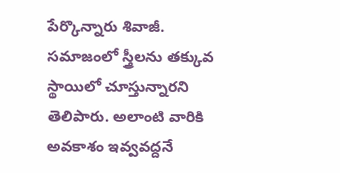పేర్కొన్నారు శివాజీ.
సమాజంలో స్త్రీలను తక్కువ స్థాయిలో చూస్తున్నారని తెలిపారు. అలాంటి వారికి అవకాశం ఇవ్వవద్దనే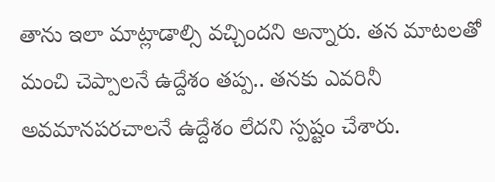తాను ఇలా మాట్లాడాల్సి వచ్చిందని అన్నారు. తన మాటలతో మంచి చెప్పాలనే ఉద్దేశం తప్ప.. తనకు ఎవరినీ అవమానపరచాలనే ఉద్దేశం లేదని స్పష్టం చేశారు.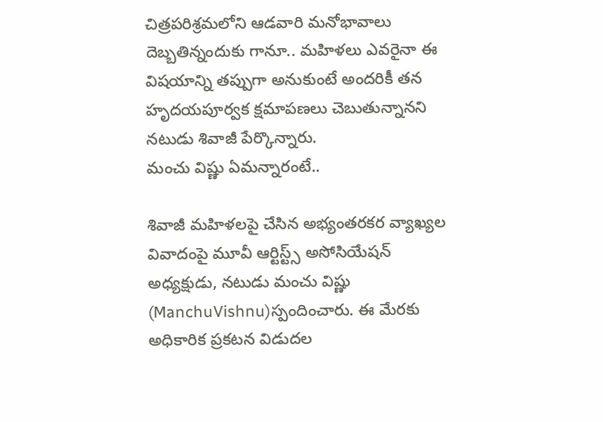చిత్రపరిశ్రమలోని ఆడవారి మనోభావాలు దెబ్బతిన్నందుకు గానూ.. మహిళలు ఎవరైనా ఈ విషయాన్ని తప్పుగా అనుకుంటే అందరికీ తన హృదయపూర్వక క్షమాపణలు చెబుతున్నానని నటుడు శివాజీ పేర్కొన్నారు.
మంచు విష్ణు ఏమన్నారంటే..

శివాజీ మహిళలపై చేసిన అభ్యంతరకర వ్యాఖ్యల వివాదంపై మూవీ ఆర్టిస్ట్స్ అసోసియేషన్ అధ్యక్షుడు, నటుడు మంచు విష్ణు (ManchuVishnu)స్పందించారు. ఈ మేరకు అధికారిక ప్రకటన విడుదల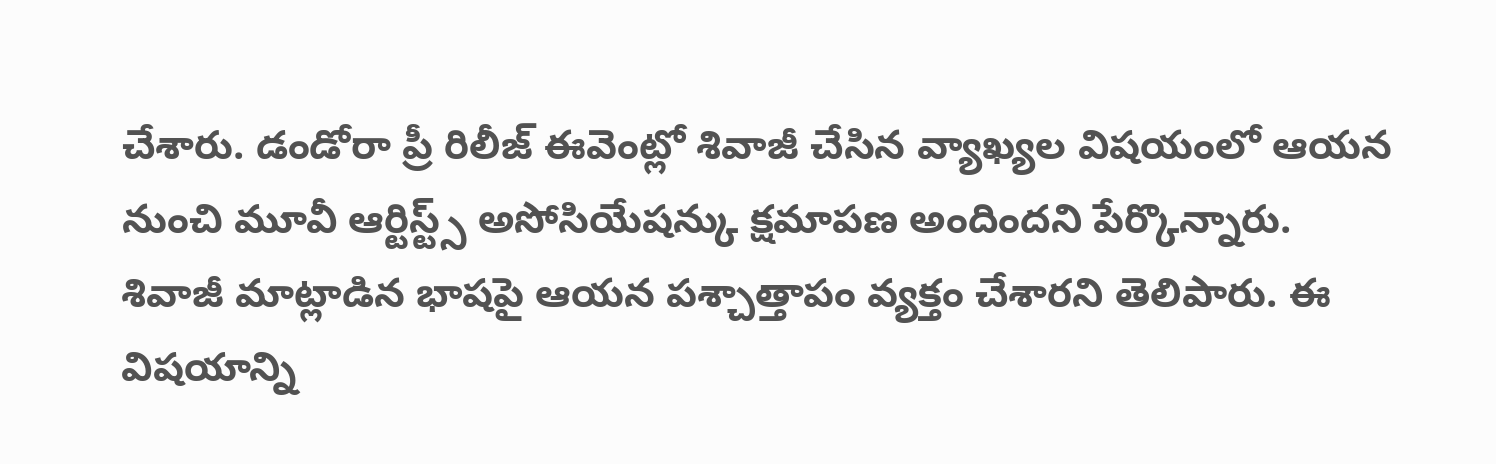చేశారు. డండోరా ప్రీ రిలీజ్ ఈవెంట్లో శివాజీ చేసిన వ్యాఖ్యల విషయంలో ఆయన నుంచి మూవీ ఆర్టిస్ట్స్ అసోసియేషన్కు క్షమాపణ అందిందని పేర్కొన్నారు. శివాజీ మాట్లాడిన భాషపై ఆయన పశ్చాత్తాపం వ్యక్తం చేశారని తెలిపారు. ఈ విషయాన్ని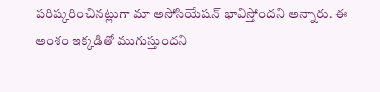పరిష్కరించినట్లుగా మా అసోసియేషన్ భావిస్తోందని అన్నారు. ఈ అంశం ఇక్కడితో ముగుస్తుందని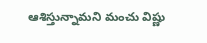ఆశిస్తున్నామని మంచు విష్ణు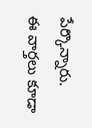పేర్కొన్నారు.
ఈ వార్తలు కూడా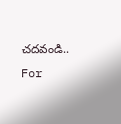చదవండి..
For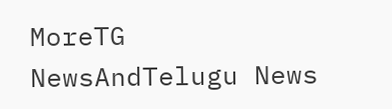MoreTG NewsAndTelugu News